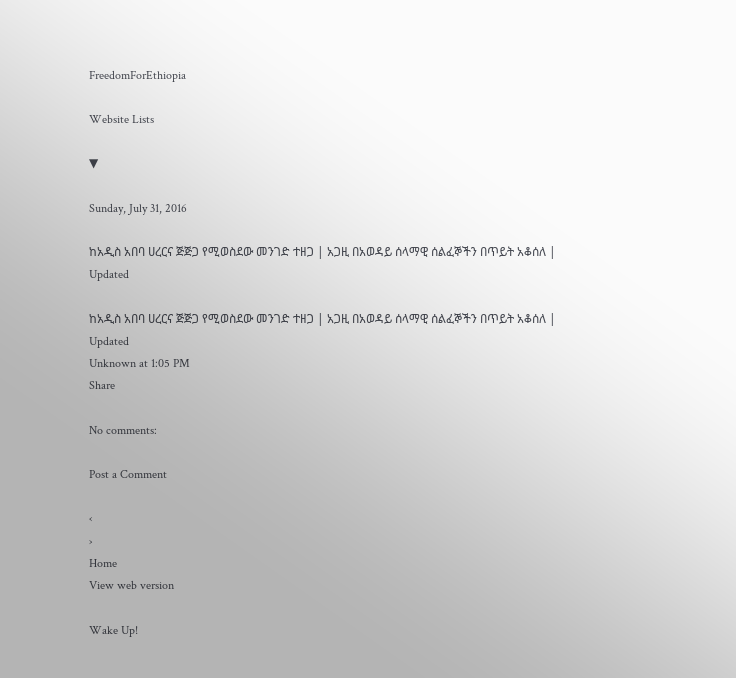FreedomForEthiopia

Website Lists

▼

Sunday, July 31, 2016

ከአዲስ አበባ ሀረርና ጅጅጋ የሚወስደው መንገድ ተዘጋ | አጋዚ በአወዳይ ሰላማዊ ሰልፈኞችን በጥይት አቆሰለ | Updated

ከአዲስ አበባ ሀረርና ጅጅጋ የሚወስደው መንገድ ተዘጋ | አጋዚ በአወዳይ ሰላማዊ ሰልፈኞችን በጥይት አቆሰለ | Updated
Unknown at 1:05 PM
Share

No comments:

Post a Comment

‹
›
Home
View web version

Wake Up!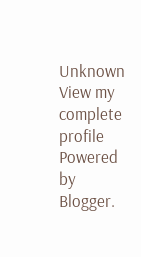Unknown
View my complete profile
Powered by Blogger.